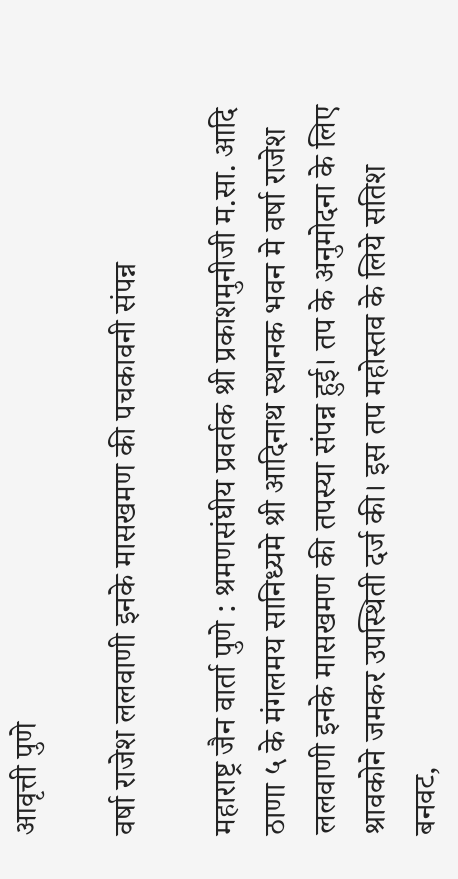आवृत्ती पुणे

वर्षा राजेश ललवाणी इनके मासखमण की पचकावनी संपन्न

महाराष्ट्र जैन वार्ता पुणे : श्रमणसंघीय प्रवर्तक श्री प्रकाशमुनीजी म.सा. आदि ठाणा ५ के मंगलमय सानिध्यमे श्री आदिनाथ स्थानक भवन मे वर्षा राजेश ललवाणी इनके मासखमण की तपस्या संपन्न हुई। तप के अनुमोदना के लिए श्रावकोने जमकर उपस्थिती दर्ज की। इस तप महोस्तव के लिये सतिश बनवट,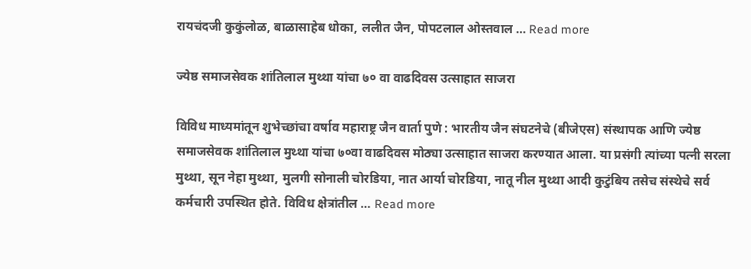रायचंदजी कुकुंलोळ, बाळासाहेब धोका, ललीत जैन, पोपटलाल ओस्तवाल … Read more

ज्येष्ठ समाजसेवक शांतिलाल मुथ्था यांचा ७० वा वाढदिवस उत्साहात साजरा

विविध माध्यमांतून शुभेच्छांचा वर्षाव महाराष्ट्र जैन वार्ता पुणे : भारतीय जैन संघटनेचे (बीजेएस) संस्थापक आणि ज्येष्ठ समाजसेवक शांतिलाल मुथ्था यांचा ७०वा वाढदिवस मोठ्या उत्साहात साजरा करण्यात आला. या प्रसंगी त्यांच्या पत्नी सरला मुथ्था, सून नेहा मुथ्था, मुलगी सोनाली चोरडिया, नात आर्या चोरडिया, नातू नील मुथ्था आदी कुटुंबिय तसेच संस्थेचे सर्व कर्मचारी उपस्थित होते. विविध क्षेत्रांतील … Read more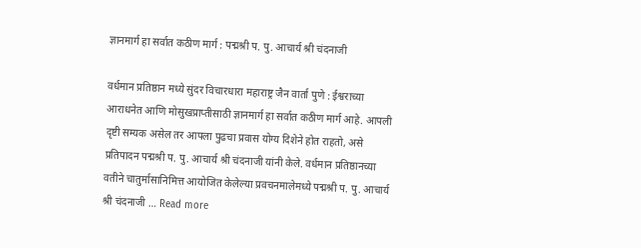ज्ञानमार्ग हा सर्वात कठीण मार्ग : पद्मश्री प. पु. आचार्य श्री चंदनाजी

वर्धमान प्रतिष्ठान मध्ये सुंदर विचारधारा महाराष्ट्र जैन वार्ता पुणे : ईश्वराच्या आराधनेत आणि मोसुखप्राप्तीसाठी ज्ञानमार्ग हा सर्वात कठीण मार्ग आहे. आपली दृष्टी सम्यक असेल तर आपला पुढचा प्रवास योग्य दिशेने होत राहतो, असे प्रतिपादन पद्मश्री प. पु. आचार्य श्री चंदनाजी यांनी केले. वर्धमान प्रतिष्ठानच्या वतीने चातुर्मासानिमित्त आयोजित केलेल्या प्रवचनमालेमध्ये पद्मश्री प. पु. आचार्य श्री चंदनाजी … Read more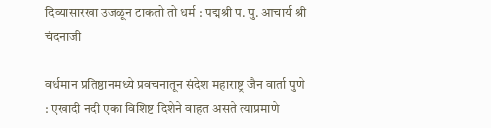दिव्यासारखा उजळून टाकतो तो धर्म : पद्मश्री प. पु. आचार्य श्री चंदनाजी

वर्धमान प्रतिष्ठानमध्ये प्रवचनातून संदेश महाराष्ट्र जैन वार्ता पुणे : एखादी नदी एका विशिष्ट दिशेने वाहत असते त्याप्रमाणे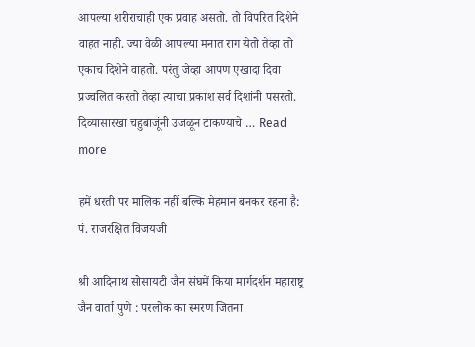आपल्या शरीराचाही एक प्रवाह असतो. तो विपरित दिशेने वाहत नाही. ज्या वेळी आपल्या मनात राग येतो तेव्हा तो एकाच दिशेने वाहतो. परंतु जेव्हा आपण एखादा दिवा प्रज्वलित करतो तेव्हा त्याचा प्रकाश सर्व दिशांनी पसरतो. दिव्यासारखा चहुबाजूंनी उजळून टाकण्याचे … Read more

हमें धरती पर मालिक नहीं बल्कि मेहमान बनकर रहना है: पं. राजरक्षित विजयजी

श्री आदिनाथ सोसायटी जैन संघमें किया मार्गदर्शन महाराष्ट्र जैन वार्ता पुणे : परलोक का स्मरण जितना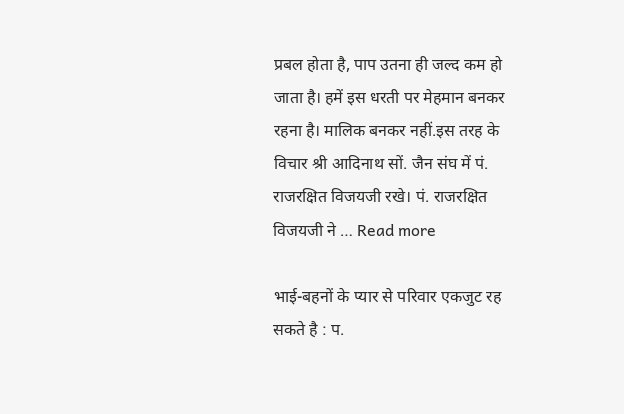प्रबल होता है, पाप उतना ही जल्द कम हो जाता है। हमें इस धरती पर मेहमान बनकर रहना है। मालिक बनकर नहीं.इस तरह के विचार श्री आदिनाथ सों. जैन संघ में पं. राजरक्षित विजयजी रखे। पं. राजरक्षित विजयजी ने … Read more

भाई-बहनों के प्यार से परिवार एकजुट रह सकते है : प.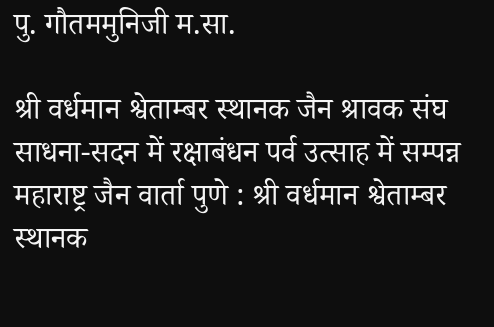पु. गौतममुनिजी म.सा.

श्री वर्धमान श्वेताम्बर स्थानक जैन श्रावक संघ साधना-सदन में रक्षाबंधन पर्व उत्साह में सम्पन्न महाराष्ट्र जैन वार्ता पुणे : श्री वर्धमान श्वेताम्बर स्थानक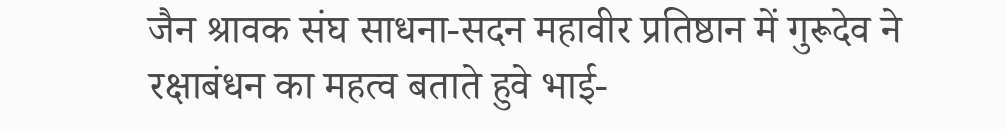जैन श्रावक संघ साधना-सदन महावीर प्रतिष्ठान में गुरूदेव ने रक्षाबंधन का महत्व बताते हुवे भाई-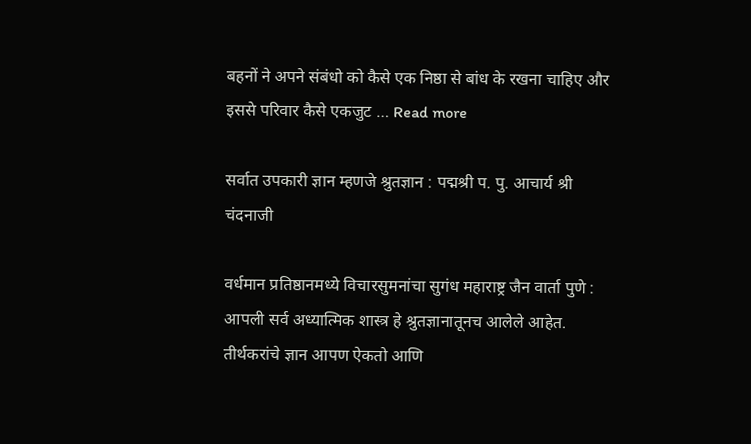बहनों ने अपने संबंधो को कैसे एक निष्ठा से बांध के रखना चाहिए और इससे परिवार कैसे एकजुट … Read more

सर्वात उपकारी ज्ञान म्हणजे श्रुतज्ञान : पद्मश्री प. पु. आचार्य श्री चंदनाजी

वर्धमान प्रतिष्ठानमध्ये विचारसुमनांचा सुगंध महाराष्ट्र जैन वार्ता पुणे : आपली सर्व अध्यात्मिक शास्त्र हे श्रुतज्ञानातूनच आलेले आहेत. तीर्थकरांचे ज्ञान आपण ऐकतो आणि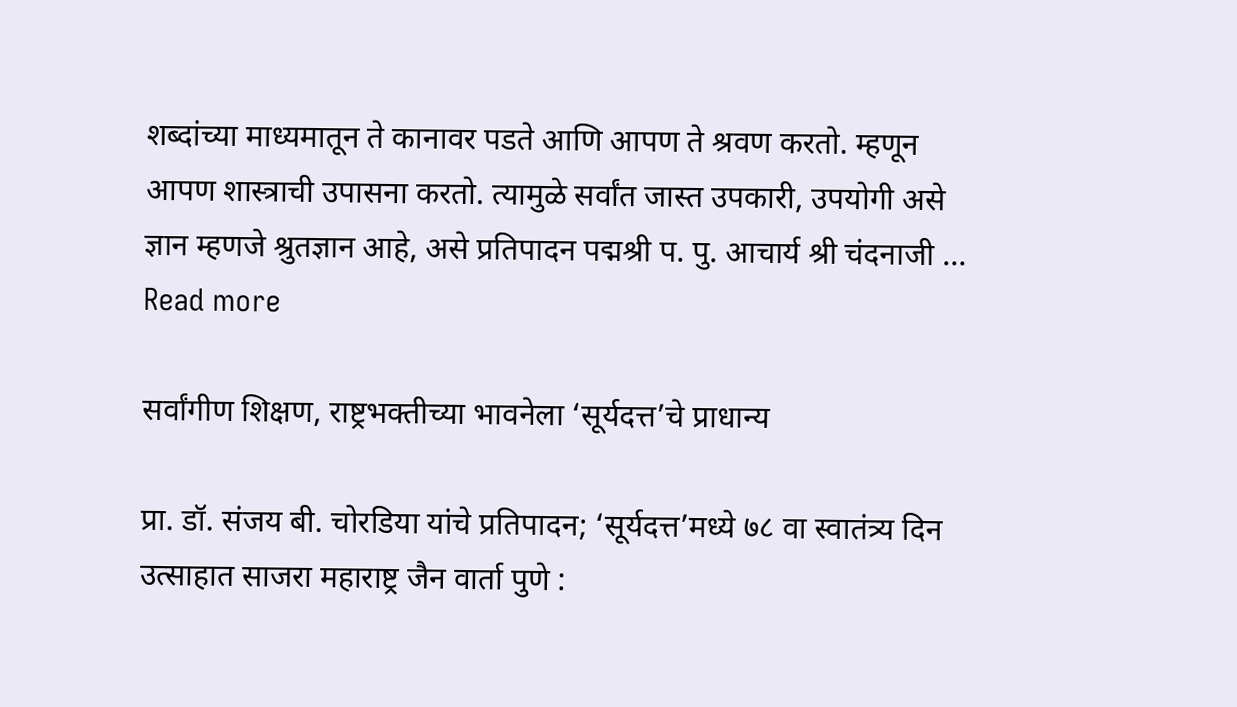शब्दांच्या माध्यमातून ते कानावर पडते आणि आपण ते श्रवण करतो. म्हणून आपण शास्त्राची उपासना करतो. त्यामुळे सर्वांत जास्त उपकारी, उपयोगी असे ज्ञान म्हणजे श्रुतज्ञान आहे, असे प्रतिपादन पद्मश्री प. पु. आचार्य श्री चंदनाजी … Read more

सर्वांगीण शिक्षण, राष्ट्रभक्तीच्या भावनेला ‘सूर्यदत्त’चे प्राधान्य

प्रा. डॉ. संजय बी. चोरडिया यांचे प्रतिपादन; ‘सूर्यदत्त’मध्ये ७८ वा स्वातंत्र्य दिन उत्साहात साजरा महाराष्ट्र जैन वार्ता पुणे :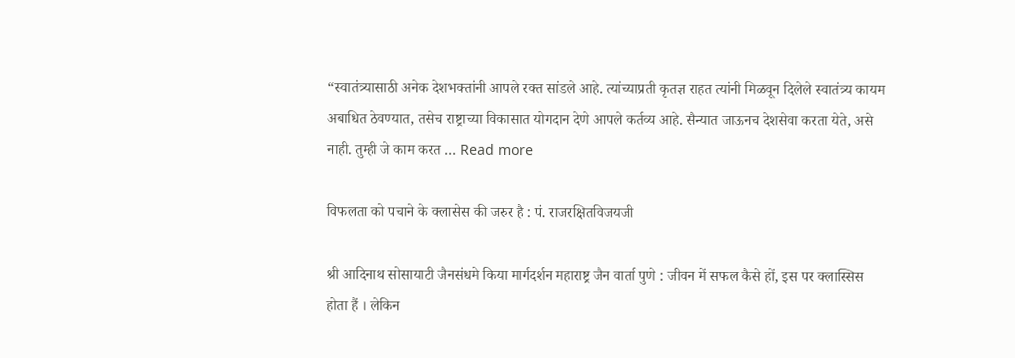“स्वातंत्र्यासाठी अनेक देशभक्तांनी आपले रक्त सांडले आहे. त्यांच्याप्रती कृतज्ञ राहत त्यांनी मिळवून दिलेले स्वातंत्र्य कायम अबाधित ठेवण्यात, तसेच राष्ट्राच्या विकासात योगदान देणे आपले कर्तव्य आहे. सैन्यात जाऊनच देशसेवा करता येते, असे नाही. तुम्ही जे काम करत … Read more

विफलता को पचाने के क्लासेस की जरुर है : पं. राजरक्षितविजयजी

श्री आदिनाथ सोसायाटी जैनसंधमे किया मार्गदर्शन महाराष्ट्र जैन वार्ता पुणे : जीवन में सफल कैसे हों, इस पर क्लास्सिस होता हैं । लेकिन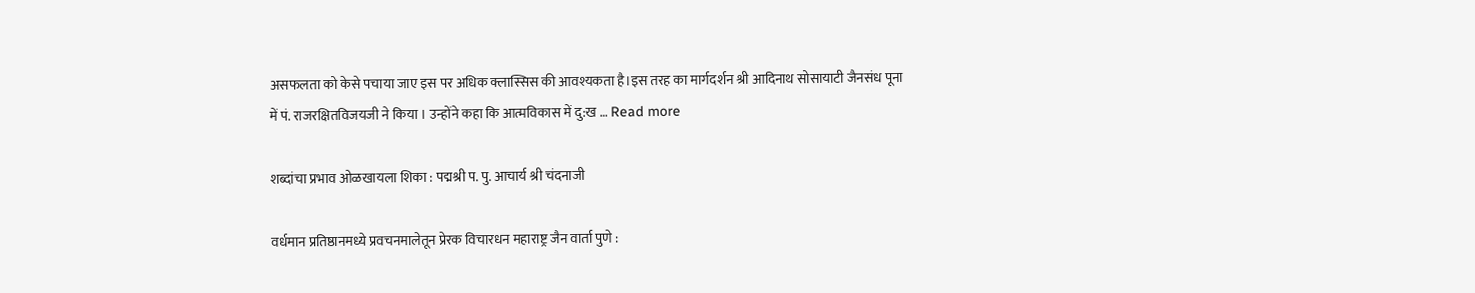असफलता को केसे पचाया जाए इस पर अधिक क्लास्सिस की आवश्यकता है।इस तरह का मार्गदर्शन श्री आदिनाथ सोसायाटी जैनसंध पूना में पं. राजरक्षितविजयजी ने किया । उन्होंने कहा कि आत्मविकास में दु:ख … Read more

शब्दांचा प्रभाव ओळखायला शिका : पद्मश्री प. पु. आचार्य श्री चंदनाजी

वर्धमान प्रतिष्ठानमध्ये प्रवचनमालेतून प्रेरक विचारधन महाराष्ट्र जैन वार्ता पुणे :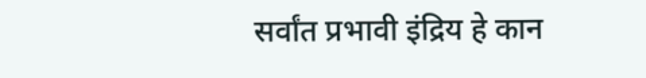सर्वांत प्रभावी इंद्रिय हे कान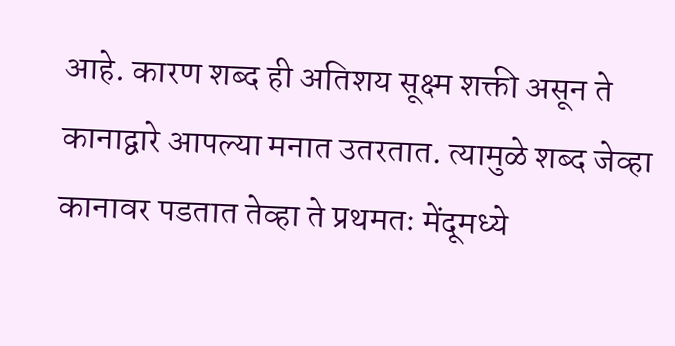आहे. कारण शब्द ही अतिशय सूक्ष्म शक्ती असून ते कानाद्वारे आपल्या मनात उतरतात. त्यामुळे शब्द जेव्हा कानावर पडतात तेव्हा ते प्रथमतः मेंदूमध्ये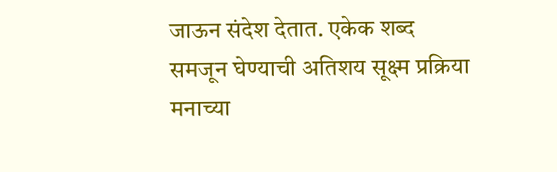जाऊन संदेश देतात. एकेक शब्द समजून घेण्याची अतिशय सूक्ष्म प्रक्रिया मनाच्या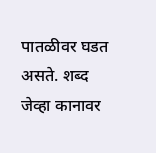पातळीवर घडत असते. शब्द जेव्हा कानावर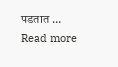पडतात … Read more